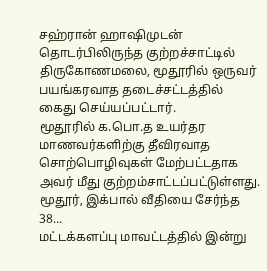சஹ்ரான் ஹாஷிமுடன் தொடர்பிலிருந்த குற்றச்சாட்டில் திருகோணமலை, மூதூரில் ஒருவர் பயங்கரவாத தடைச்சட்டத்தில் கைது செய்யப்பட்டார்.
மூதூரில் க.பொ.த உயர்தர மாணவர்களிற்கு தீவிரவாத சொற்பொழிவுகள் மேற்பட்டதாக அவர் மீது குற்றம்சாட்டப்பட்டுள்ளது.
மூதூர், இக்பால் வீதியை சேர்ந்த 38...
மட்டக்களப்பு மாவட்டத்தில் இன்று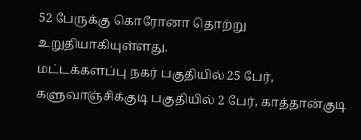52 பேருக்கு கொரோனா தொற்று உறுதியாகியுள்ளது.
மட்டக்களப்பு நகர் பகுதியில் 25 பேர், களுவாஞ்சிக்குடி பகுதியில் 2 பேர், காத்தான்குடி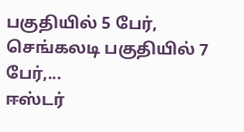பகுதியில் 5 பேர், செங்கலடி பகுதியில் 7 பேர்,...
ஈஸ்டர்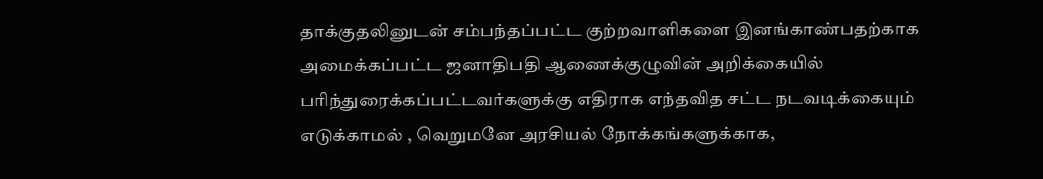தாக்குதலினுடன் சம்பந்தப்பட்ட குற்றவாளிகளை இனங்காண்பதற்காக அமைக்கப்பட்ட ஜனாதிபதி ஆணைக்குழுவின் அறிக்கையில் பரிந்துரைக்கப்பட்டவர்களுக்கு எதிராக எந்தவித சட்ட நடவடிக்கையும் எடுக்காமல் , வெறுமனே அரசியல் நோக்கங்களுக்காக,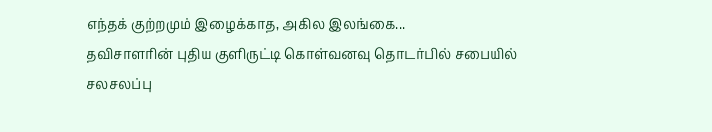எந்தக் குற்றமும் இழைக்காத, அகில இலங்கை...
தவிசாளரின் புதிய குளிருட்டி கொள்வனவு தொடர்பில் சபையில் சலசலப்பு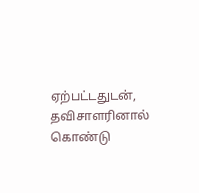ஏற்பட்டதுடன், தவிசாளரினால் கொண்டு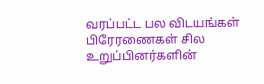வரப்பட்ட பல விடயங்கள் பிரேரணைகள் சில உறுப்பினர்களின்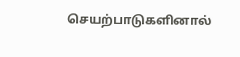செயற்பாடுகளினால்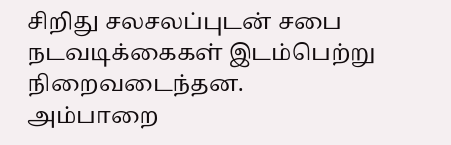சிறிது சலசலப்புடன் சபை நடவடிக்கைகள் இடம்பெற்று நிறைவடைந்தன.
அம்பாறை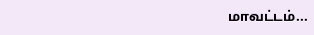மாவட்டம்...